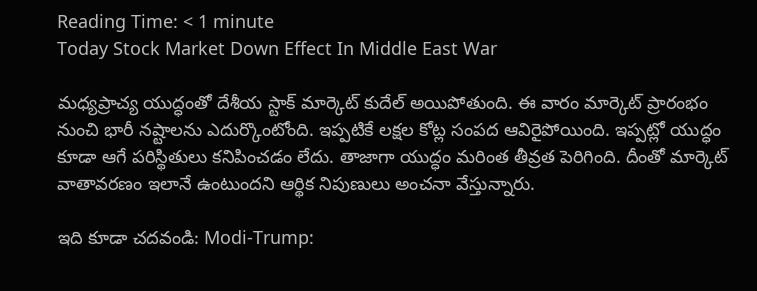Reading Time: < 1 minute
Today Stock Market Down Effect In Middle East War

మధ్యప్రాచ్య యుద్ధంతో దేశీయ స్టాక్ మార్కెట్ కుదేల్ అయిపోతుంది. ఈ వారం మార్కెట్ ప్రారంభం నుంచి భారీ నష్టాలను ఎదుర్కొంటోంది. ఇప్పటికే లక్షల కోట్ల సంపద ఆవిరైపోయింది. ఇప్పట్లో యుద్ధం కూడా ఆగే పరిస్థితులు కనిపించడం లేదు. తాజాగా యుద్ధం మరింత తీవ్రత పెరిగింది. దీంతో మార్కెట్ వాతావరణం ఇలానే ఉంటుందని ఆర్థిక నిపుణులు అంచనా వేస్తున్నారు.

ఇది కూడా చదవండి: Modi-Trump: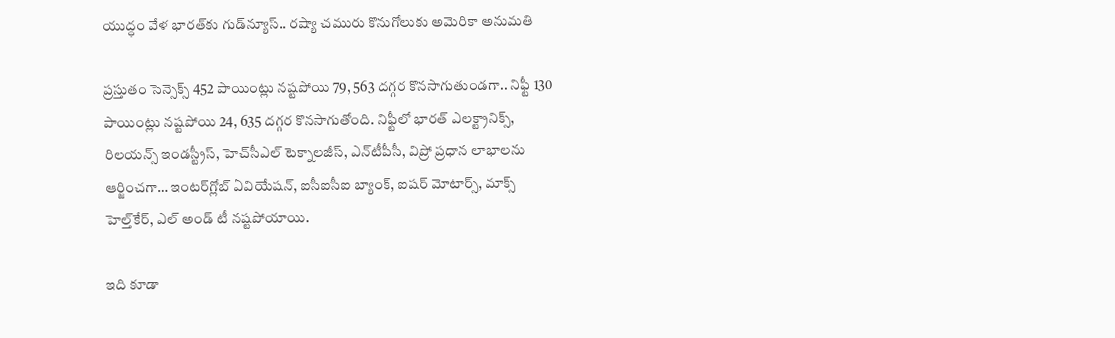యుద్ధం వేళ భారత్‌కు గుడ్‌న్యూస్.. రష్యా చమురు కొనుగోలుకు అమెరికా అనుమతి

ప్రస్తుతం సెన్సెక్స్ 452 పాయింట్లు నష్టపోయి 79, 563 దగ్గర కొనసాగుతుండగా.. నిఫ్టీ 130 పాయింట్లు నష్టపోయి 24, 635 దగ్గర కొనసాగుతోంది. నిఫ్టీలో భారత్ ఎలక్ట్రానిక్స్, రిలయన్స్ ఇండస్ట్రీస్, హెచ్‌సీఎల్ టెక్నాలజీస్, ఎన్‌టీపీసీ, విప్రో ప్రధాన లాభాలను ఆర్జించగా… ఇంటర్‌గ్లోబ్ ఏవియేషన్, ఐసీఐసీఐ బ్యాంక్, ఐషర్ మోటార్స్, మాక్స్ హెల్త్‌కేర్, ఎల్ అండ్ టీ నష్టపోయాయి.

ఇది కూడా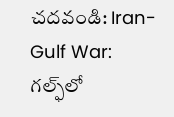చదవండి: Iran-Gulf War: గల్ఫ్‌లో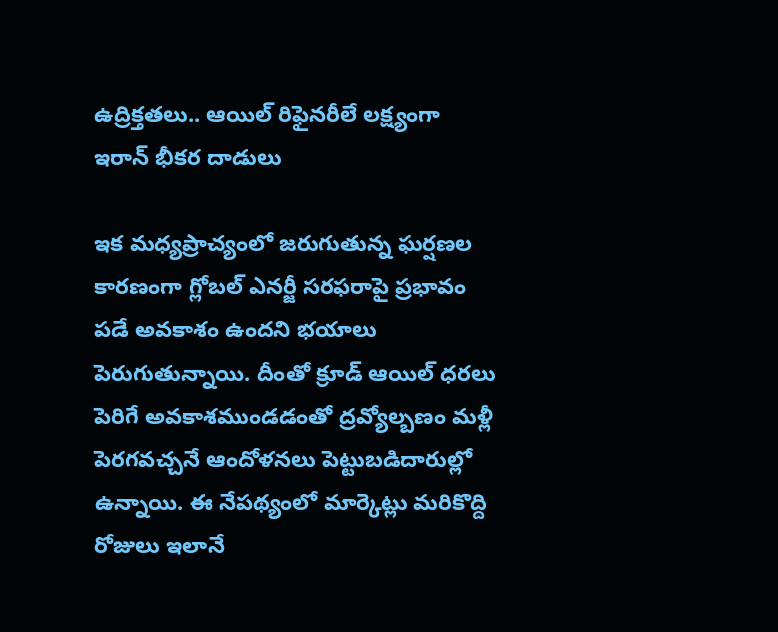ఉద్రిక్తతలు.. ఆయిల్ రిఫైనరీలే లక్ష్యంగా ఇరాన్ భీకర దాడులు

ఇక మధ్యప్రాచ్యంలో జరుగుతున్న ఘర్షణల కారణంగా గ్లోబల్ ఎనర్జీ సరఫరాపై ప్రభావం పడే అవకాశం ఉందని భయాలు పెరుగుతున్నాయి. దీంతో క్రూడ్ ఆయిల్ ధరలు పెరిగే అవకాశముండడంతో ద్రవ్యోల్బణం మళ్లీ పెరగవచ్చనే ఆందోళనలు పెట్టుబడిదారుల్లో ఉన్నాయి. ఈ నేపథ్యంలో మార్కెట్లు మరికొద్ది రోజులు ఇలానే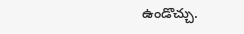ఉండొచ్చు.